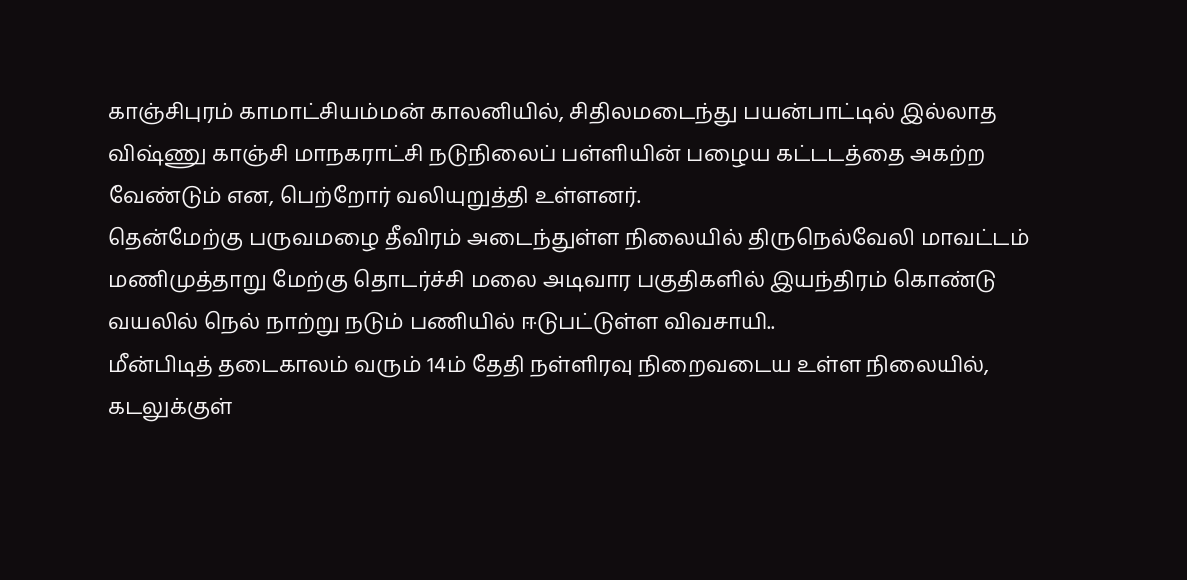காஞ்சிபுரம் காமாட்சியம்மன் காலனியில், சிதிலமடைந்து பயன்பாட்டில் இல்லாத விஷ்ணு காஞ்சி மாநகராட்சி நடுநிலைப் பள்ளியின் பழைய கட்டடத்தை அகற்ற வேண்டும் என, பெற்றோர் வலியுறுத்தி உள்ளனர்.
தென்மேற்கு பருவமழை தீவிரம் அடைந்துள்ள நிலையில் திருநெல்வேலி மாவட்டம் மணிமுத்தாறு மேற்கு தொடர்ச்சி மலை அடிவார பகுதிகளில் இயந்திரம் கொண்டு வயலில் நெல் நாற்று நடும் பணியில் ஈடுபட்டுள்ள விவசாயி..
மீன்பிடித் தடைகாலம் வரும் 14ம் தேதி நள்ளிரவு நிறைவடைய உள்ள நிலையில், கடலுக்குள்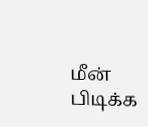மீன் பிடிக்க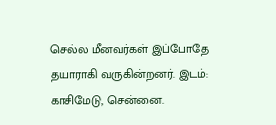செல்ல மீனவர்கள் இப்போதே தயாராகி வருகின்றனர். இடம்: காசிமேடு, சென்னை.